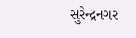સુરેન્દ્રનગર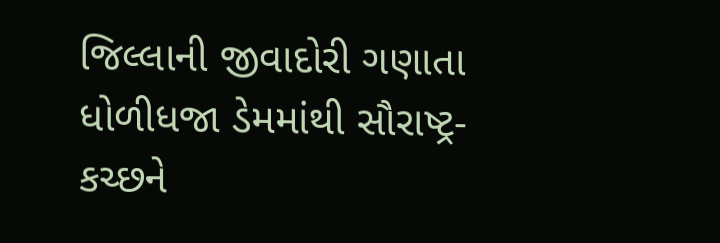જિલ્લાની જીવાદોરી ગણાતા ધોળીધજા ડેમમાંથી સૌરાષ્ટ્ર-કચ્છને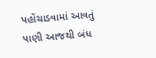પહોંચાડવામાં આવતું પાણી આજથી બંધ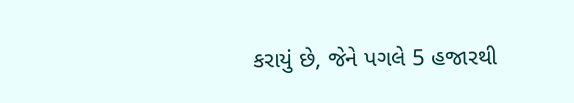કરાયું છે, જેને પગલે 5 હજારથી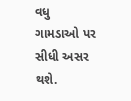વધુ ગામડાઓ પર સીધી અસર થશે.